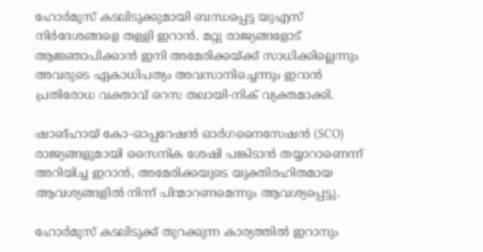ഹോർമുസ് കടലിടുക്കുമായി ബന്ധപ്പെട്ട യുഎസ് നിർദേശങ്ങളെ തള്ളി ഇറാൻ. മറ്റു രാജ്യങ്ങളോട് ആജ്ഞാപിക്കാൻ ഇനി അമേരിക്കയ്ക്ക് സാധിക്കില്ലെന്നും അവരുടെ ഏകാധിപത്യം അവസാനിച്ചെന്നും ഇറാൻ പ്രതിരോധ വക്താവ് റെസ തലായി-നിക് വ്യക്തമാക്കി.

ഷാങ്ഹായ് കോ-ഓപ്പറേഷൻ ഓർഗനൈസേഷൻ (SCO) രാജ്യങ്ങളുമായി സൈനിക ശേഷി പങ്കിടാൻ തയ്യാറാണെന്ന് അറിയിച്ച ഇറാൻ, അമേരിക്കയുടെ യുക്തിരഹിതമായ ആവശ്യങ്ങളിൽ നിന്ന് പിന്മാറണമെന്നും ആവശ്യപ്പെട്ടു.

ഹോർമുസ് കടലിടുക്ക് തുറക്കുന്ന കാര്യത്തിൽ ഇറാനും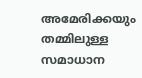അമേരിക്കയും തമ്മിലുള്ള സമാധാന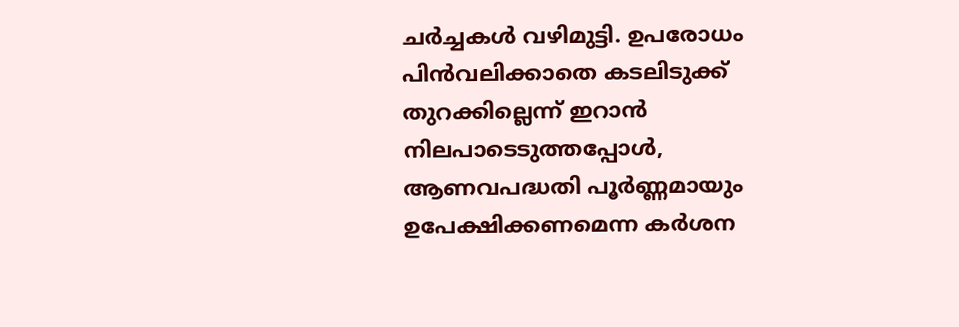ചർച്ചകൾ വഴിമുട്ടി. ഉപരോധം പിൻവലിക്കാതെ കടലിടുക്ക് തുറക്കില്ലെന്ന് ഇറാൻ നിലപാടെടുത്തപ്പോൾ, ആണവപദ്ധതി പൂർണ്ണമായും ഉപേക്ഷിക്കണമെന്ന കർശന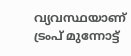വ്യവസ്ഥയാണ് ട്രംപ് മുന്നോട്ട്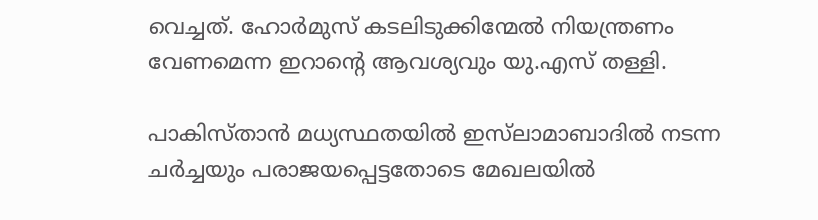വെച്ചത്. ഹോർമുസ് കടലിടുക്കിന്മേൽ നിയന്ത്രണം വേണമെന്ന ഇറാന്റെ ആവശ്യവും യു.എസ് തള്ളി.

പാകിസ്താൻ മധ്യസ്ഥതയിൽ ഇസ്‌ലാമാബാദിൽ നടന്ന ചർച്ചയും പരാജയപ്പെട്ടതോടെ മേഖലയിൽ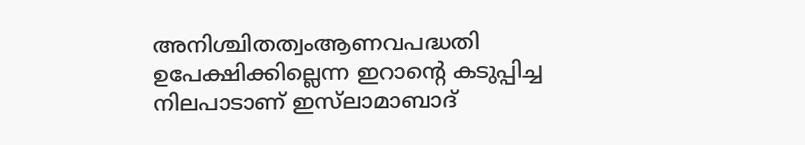അനിശ്ചിതത്വംആണവപദ്ധതി ഉപേക്ഷിക്കില്ലെന്ന ഇറാന്റെ കടുപ്പിച്ച നിലപാടാണ് ഇസ്‌ലാമാബാദ്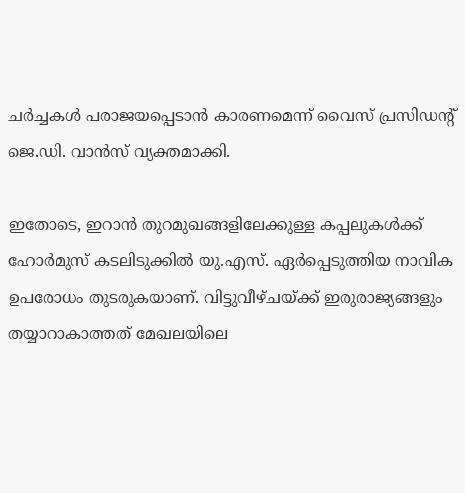ചർച്ചകൾ പരാജയപ്പെടാൻ കാരണമെന്ന് വൈസ് പ്രസിഡന്റ് ജെ.ഡി. വാൻസ് വ്യക്തമാക്കി.

ഇതോടെ, ഇറാൻ തുറമുഖങ്ങളിലേക്കുള്ള കപ്പലുകൾക്ക് ഹോർമുസ് കടലിടുക്കിൽ യു.എസ്. ഏർപ്പെടുത്തിയ നാവിക ഉപരോധം തുടരുകയാണ്. വിട്ടുവീഴ്ചയ്ക്ക് ഇരുരാജ്യങ്ങളും തയ്യാറാകാത്തത് മേഖലയിലെ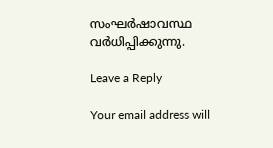സംഘർഷാവസ്ഥ വർധിപ്പിക്കുന്നു.

Leave a Reply

Your email address will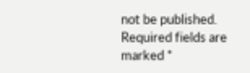not be published. Required fields are marked *